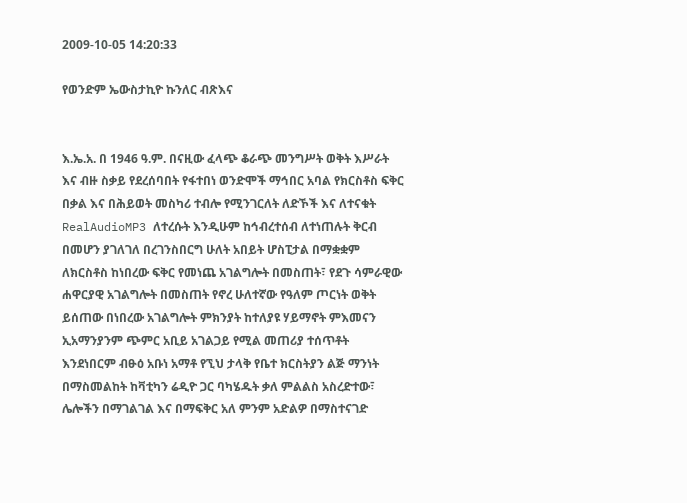2009-10-05 14:20:33

የወንድም ኤውስታኪዮ ኩንለር ብጽእና


እ.ኤ.አ. በ 1946 ዓ.ም. በናዚው ፈላጭ ቆራጭ መንግሥት ወቅት እሥራት እና ብዙ ስቃይ የደረሰባበት የፋተበነ ወንድሞች ማኅበር አባል የክርስቶስ ፍቅር በቃል እና በሕይወት መስካሪ ተብሎ የሚንገርለት ለድኾች እና ለተናቁት RealAudioMP3 ለተረሱት እንዲሁም ከኅብረተሰብ ለተነጠሉት ቅርብ በመሆን ያገለገለ በረገንስበርግ ሁለት አበይት ሆስፒታል በማቋቋም ለክርስቶስ ከነበረው ፍቅር የመነጨ አገልግሎት በመስጠት፣ የደጉ ሳምራዊው ሐዋርያዊ አገልግሎት በመስጠት የኖረ ሁለተኛው የዓለም ጦርነት ወቅት ይሰጠው በነበረው አገልግሎት ምክንያት ከተለያዩ ሃይማኖት ምእመናን ኢአማንያንም ጭምር አቢይ አገልጋይ የሚል መጠሪያ ተሰጥቶት እንደነበርም ብፁዕ አቡነ አማቶ የኚህ ታላቅ የቤተ ክርስትያን ልጅ ማንነት በማስመልከት ከቫቲካን ሬዲዮ ጋር ባካሄዱት ቃለ ምልልስ አስረድተው፣ ሌሎችን በማገልገል እና በማፍቅር አለ ምንም አድልዎ በማስተናገድ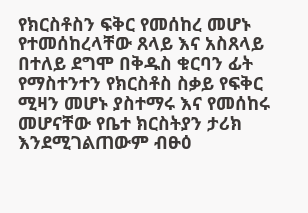የክርስቶስን ፍቅር የመሰከረ መሆኑ የተመሰከረላቸው ጸላይ እና አስጸላይ በተለይ ደግሞ በቅዱስ ቁርባን ፊት የማስተንተን የክርስቶስ ስቃይ የፍቅር ሚዛን መሆኑ ያስተማሩ እና የመሰከሩ መሆናቸው የቤተ ክርስትያን ታሪክ እንደሚገልጠውም ብፁዕ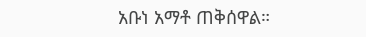አቡነ አማቶ ጠቅሰዋል።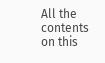All the contents on this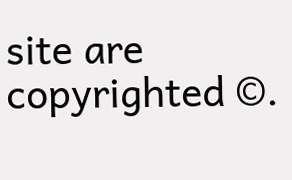site are copyrighted ©.